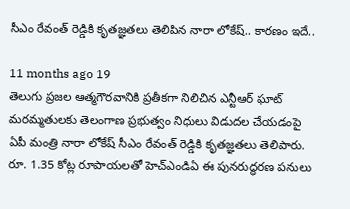సీఎం రేవంత్‌ రెడ్డికి కృతజ్ఞతలు తెలిపిన నారా లోకేష్.. కారణం ఇదే..

11 months ago 19
తెలుగు ప్రజల ఆత్మగౌరవానికి ప్రతీకగా నిలిచిన ఎన్టీఆర్ ఘాట్ మరమ్మతులకు తెలంగాణ ప్రభుత్వం నిధులు విడుదల చేయడంపై ఏపీ మంత్రి నారా లోకేష్ సీఎం రేవంత్ రెడ్డికి కృతజ్ఞతలు తెలిపారు. రూ. 1.35 కోట్ల రూపాయలతో హెచ్ఎండిఏ ఈ పునరుద్ధరణ పనులు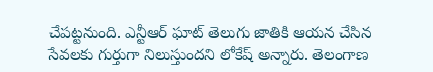చేపట్టనుంది. ఎన్టీఆర్ ఘాట్ తెలుగు జాతికి ఆయన చేసిన సేవలకు గుర్తుగా నిలుస్తుందని లోకేష్ అన్నారు. తెలంగాణ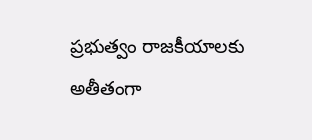ప్రభుత్వం రాజకీయాలకు అతీతంగా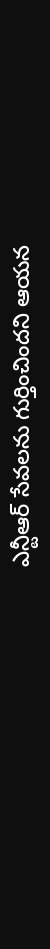ఎన్టీఆర్ సేవలను గుర్తించిందని ఆయన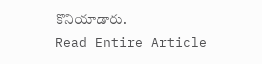కొనియాడారు.
Read Entire Article